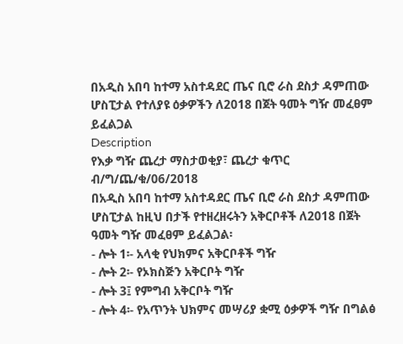በአዲስ አበባ ከተማ አስተዳደር ጤና ቢሮ ራስ ደስታ ዳምጠው ሆስፒታል የተለያዩ ዕቃዎችን ለ2018 በጀት ዓመት ግዥ መፈፀም ይፈልጋል
Description
የእቃ ግዥ ጨረታ ማስታወቂያ፣ ጨረታ ቁጥር ብ/ግ/ጨ/ቁ/06/2018
በአዲስ አበባ ከተማ አስተዳደር ጤና ቢሮ ራስ ደስታ ዳምጠው ሆስፒታል ከዚህ በታች የተዘረዘሩትን አቅርቦቶች ለ2018 በጀት ዓመት ግዥ መፈፀም ይፈልጋል፡
- ሎት 1፡- አላቂ የህክምና አቅርቦቶች ግዥ
- ሎት 2፡- የኦክስጅን አቅርቦት ግዥ
- ሎት 3፤ የምግብ አቅርቦት ግዥ
- ሎት 4፡- የአጥንት ህክምና መሣሪያ ቋሚ ዕቃዎች ግዥ በግልፅ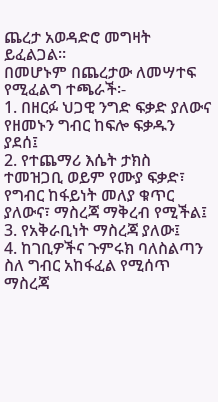ጨረታ አወዳድሮ መግዛት ይፈልጋል።
በመሆኑም በጨረታው ለመሣተፍ የሚፈልግ ተጫራች፡-
1. በዘርፉ ህጋዊ ንግድ ፍቃድ ያለውና የዘመኑን ግብር ከፍሎ ፍቃዱን ያደሰ፤
2. የተጨማሪ እሴት ታክስ ተመዝጋቢ ወይም የሙያ ፍቃድ፣ የግብር ከፋይነት መለያ ቁጥር ያለውና፣ ማስረጃ ማቅረብ የሚችል፤
3. የአቅራቢነት ማስረጃ ያለው፤
4. ከገቢዎችና ጉምሩክ ባለስልጣን ስለ ግብር አከፋፈል የሚሰጥ ማስረጃ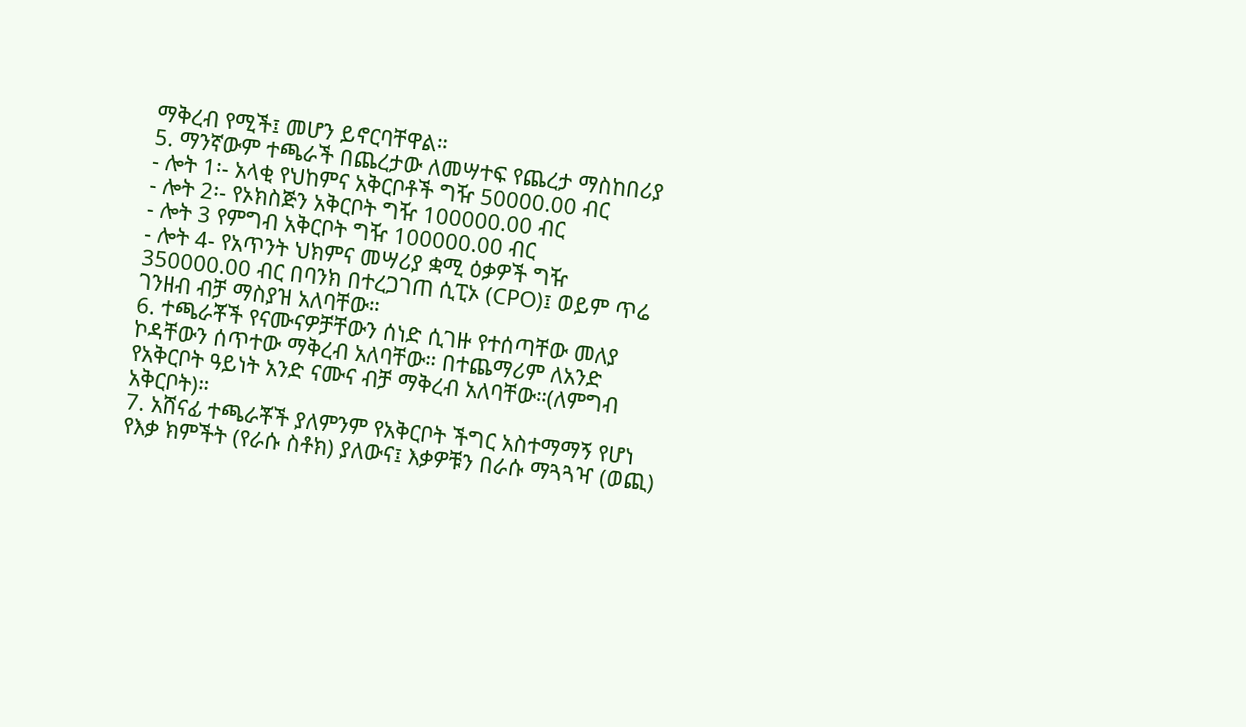ማቅረብ የሚች፤ መሆን ይኖርባቸዋል።
5. ማንኛውም ተጫራች በጨረታው ለመሣተፍ የጨረታ ማስከበሪያ
- ሎት 1፡- አላቂ የህከምና አቅርቦቶች ግዥ 50000.00 ብር
- ሎት 2፡- የኦክስጅን አቅርቦት ግዥ 100000.00 ብር
- ሎት 3 የምግብ አቅርቦት ግዥ 100000.00 ብር
- ሎት 4- የአጥንት ህክምና መሣሪያ ቋሚ ዕቃዎች ግዥ 350000.00 ብር በባንክ በተረጋገጠ ሲፒኦ (CPO)፤ ወይም ጥሬ ገንዘብ ብቻ ማስያዝ አለባቸው።
6. ተጫራቾች የናሙናዎቻቸውን ሰነድ ሲገዙ የተሰጣቸው መለያ ኮዳቸውን ሰጥተው ማቅረብ አለባቸው። በተጨማሪም ለአንድ የአቅርቦት ዓይነት አንድ ናሙና ብቻ ማቅረብ አለባቸው።(ለምግብ አቅርቦት)።
7. አሸናፊ ተጫራቾች ያለምንም የአቅርቦት ችግር አስተማማኝ የሆነ የእቃ ክምችት (የራሱ ስቶክ) ያለውና፤ እቃዎቹን በራሱ ማጓጓዣ (ወጪ)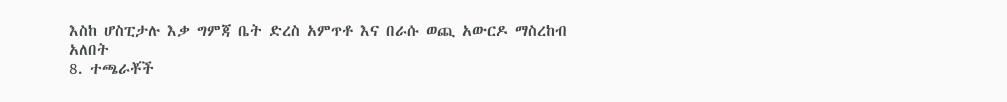እስከ ሆስፒታሉ እቃ ግምጃ ቤት ድረስ አምጥቶ እና በራሱ ወጪ አውርዶ ማስረከብ አለበት
8. ተጫራቾች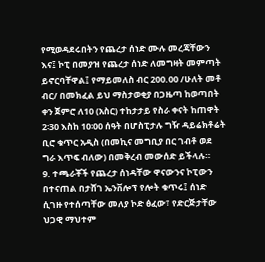የሚወዳደሩበትን የጨረታ ሰነድ ሙሉ መረጃቸውን እና፤ ኮፒ በመያዝ የጨረታ ሰነድ ለመግዛት መምጣት ይኖርባቸዋል፤ የማይመለስ ብር 200.00 /ሁለት መቶ ብር/ በመክፈል ይህ ማስታወቂያ በጋዜጣ ከወጣበት ቀን ጀምሮ ለ10 (አስር) ተከታታይ የስራ ቀናት ከጠዋት 2፡30 እስከ 10፡00 ሰዓት በሆስፒታሉ ግዥ ዳይሬክቶሬት ቢሮ ቁጥር አዲስ (በመኪና መግቢያ በር ገብቶ ወደ ግራ እጥፍ ብለው) በመቅረብ መውሰድ ይችላሉ።
9. ተጫራቾች የጨረታ ሰነዳቸው ዋናውንና ኮፒውን በተናጠል በታሸገ ኤንቨሎፕ የሎት ቁጥሩ፤ ሰነድ ሲገዙ የተሰጣቸው መለያ ኮድ ፅፈው፣ የድርጅታቸው ህጋዊ ማህተም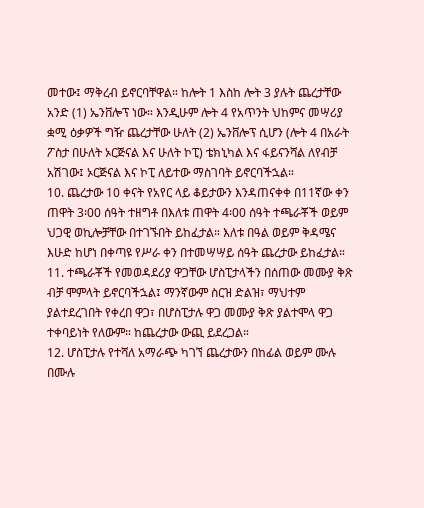መተው፤ ማቅረብ ይኖርባቸዋል። ከሎት 1 እስከ ሎት 3 ያሉት ጨረታቸው አንድ (1) ኤንቨሎፕ ነው። እንዲሁም ሎት 4 የአጥንት ህከምና መሣሪያ ቋሚ ዕቃዎች ግዥ ጨረታቸው ሁለት (2) ኤንቨሎፕ ሲሆን (ሎት 4 በአራት ፖስታ በሁለት ኦርጅናል እና ሁለት ኮፒ) ቴክኒካል እና ፋይናንሻል ለየብቻ አሽገው፤ ኦርጅናል እና ኮፒ ለይተው ማስገባት ይኖርባችኋል።
10. ጨረታው 10 ቀናት የአየር ላይ ቆይታውን እንዳጠናቀቀ በ11ኛው ቀን ጠዋት 3፡00 ሰዓት ተዘግቶ በእለቱ ጠዋት 4፡00 ሰዓት ተጫራቾች ወይም ህጋዊ ወኪሎቻቸው በተገኙበት ይከፈታል። እለቱ በዓል ወይም ቅዳሜና እሁድ ከሆነ በቀጣዩ የሥራ ቀን በተመሣሣይ ሰዓት ጨረታው ይከፈታል።
11. ተጫራቾች የመወዳደሪያ ዋጋቸው ሆስፒታላችን በሰጠው መሙያ ቅጽ ብቻ ሞምላት ይኖርባችኋል፤ ማንኛውም ስርዝ ድልዝ፣ ማህተም ያልተደረገበት የቀረበ ዋጋ፣ በሆስፒታሉ ዋጋ መሙያ ቅጽ ያልተሞላ ዋጋ ተቀባይነት የለውም። ከጨረታው ውጪ ይደረጋል።
12. ሆስፒታሉ የተሻለ አማራጭ ካገኘ ጨረታውን በከፊል ወይም ሙሉ በሙሉ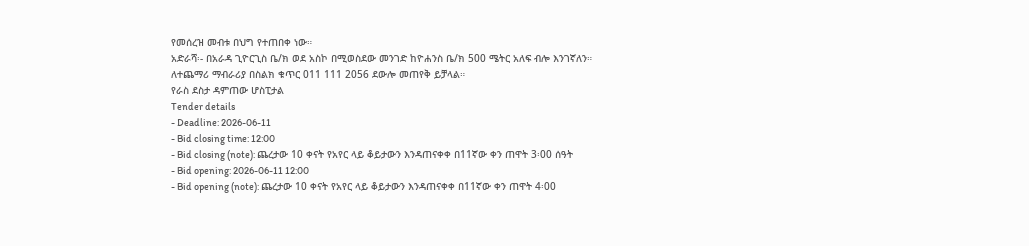የመሰረዝ መብቱ በህግ የተጠበቀ ነው።
አድራሻ፡- በአራዳ ጊዮርጊስ ቤ/ክ ወደ አስኮ በሚወስደው መንገድ ከዮሐንስ ቤ/ክ 500 ሜትር አለፍ ብሎ እንገኛለን።
ለተጨማሪ ማብራሪያ በስልክ ቁጥር 011 111 2056 ደውሎ መጠየቅ ይቻላል።
የራስ ደስታ ዳምጠው ሆስፒታል
Tender details
- Deadline: 2026-06-11
- Bid closing time: 12:00
- Bid closing (note): ጨረታው 10 ቀናት የአየር ላይ ቆይታውን እንዳጠናቀቀ በ11ኛው ቀን ጠዋት 3፡00 ሰዓት
- Bid opening: 2026-06-11 12:00
- Bid opening (note): ጨረታው 10 ቀናት የአየር ላይ ቆይታውን እንዳጠናቀቀ በ11ኛው ቀን ጠዋት 4፡00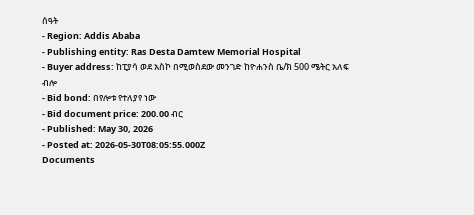ሰዓት
- Region: Addis Ababa
- Publishing entity: Ras Desta Damtew Memorial Hospital
- Buyer address: ከፒያሳ ወደ አስኮ በሚወስደው መንገድ ከዮሐንስ ቤ/ክ 500 ሜትር አለፍ ብሎ
- Bid bond: በየሎቱ የተለያየ ነው
- Bid document price: 200.00 ብር
- Published: May 30, 2026
- Posted at: 2026-05-30T08:05:55.000Z
Documents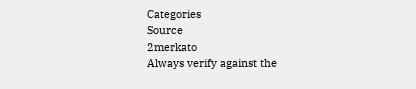Categories
Source
2merkato
Always verify against the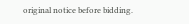original notice before bidding.